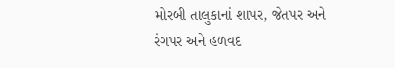મોરબી તાલુકાનાં શાપર, જેતપર અને રંગપર અને હળવદ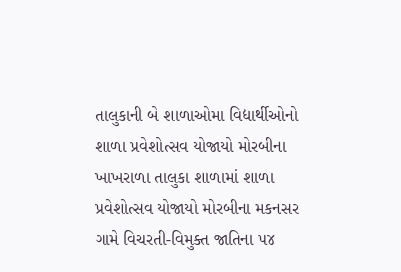તાલુકાની બે શાળાઓમા વિદ્યાર્થીઓનો શાળા પ્રવેશોત્સવ યોજાયો મોરબીના ખાખરાળા તાલુકા શાળામાં શાળા પ્રવેશોત્સવ યોજાયો મોરબીના મકનસર ગામે વિચરતી-વિમુક્ત જાતિના ૫૪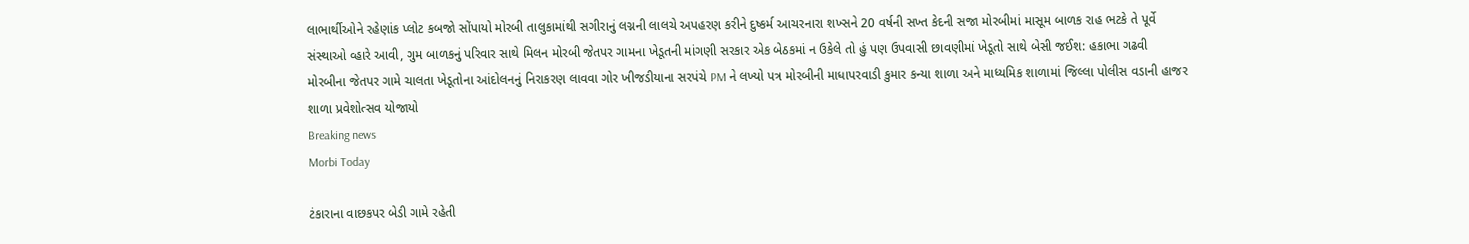લાભાર્થીઓને રહેણાંક પ્લોટ કબજો સોંપાયો મોરબી તાલુકામાંથી સગીરાનું લગ્નની લાલચે અપહરણ કરીને દુષ્કર્મ આચરનારા શખ્સને 20 વર્ષની સખ્ત કેદની સજા મોરબીમાં માસૂમ બાળક રાહ ભટકે તે પૂર્વે સંસ્થાઓ વ્હારે આવી, ગુમ બાળકનું પરિવાર સાથે મિલન મોરબી જેતપર ગામના ખેડૂતની માંગણી સરકાર એક બેઠકમાં ન ઉકેલે તો હું પણ ઉપવાસી છાવણીમાં ખેડૂતો સાથે બેસી જઈશ: હકાભા ગઢવી મોરબીના જેતપર ગામે ચાલતા ખેડૂતોના આંદોલનનું નિરાકરણ લાવવા ગોર ખીજડીયાના સરપંચે PM ને લખ્યો પત્ર મોરબીની માધાપરવાડી કુમાર કન્યા શાળા અને માધ્યમિક શાળામાં જિલ્લા પોલીસ વડાની હાજર શાળા પ્રવેશોત્સવ યોજાયો
Breaking news
Morbi Today

ટંકારાના વાછકપર બેડી ગામે રહેતી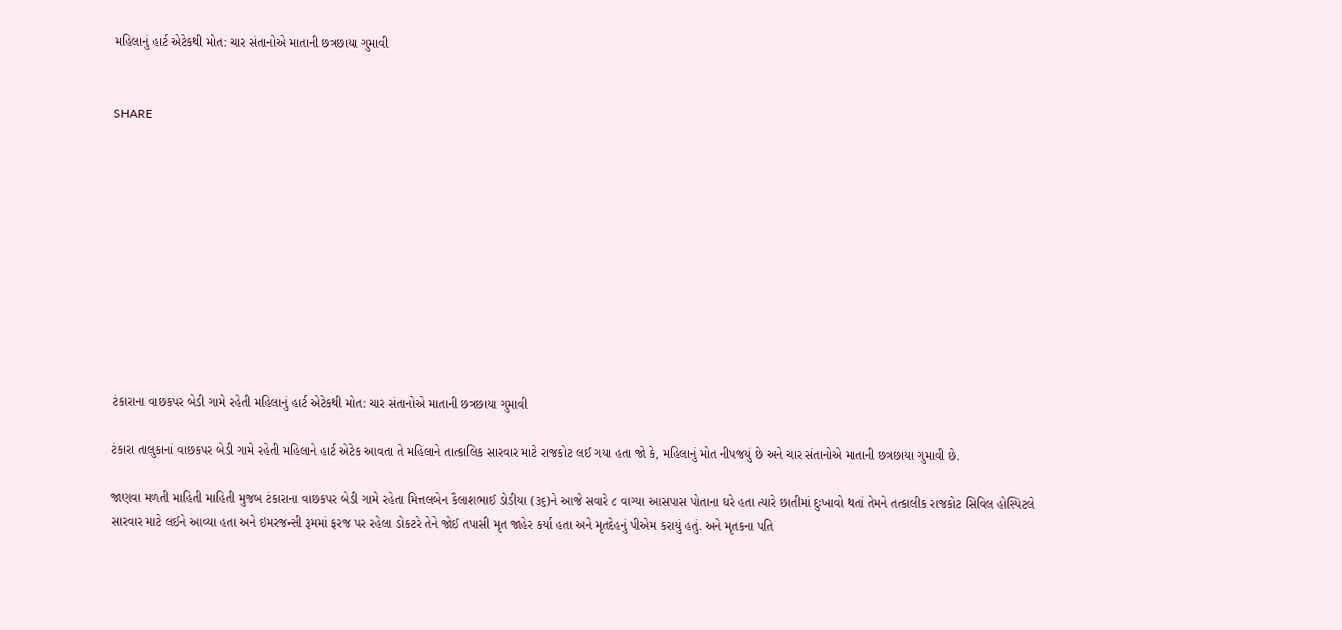મહિલાનું હાર્ટ એટેકથી મોત: ચાર સંતાનોએ માતાની છત્રછાયા ગુમાવી


SHARE











ટંકારાના વાછકપર બેડી ગામે રહેતી મહિલાનું હાર્ટ એટેકથી મોત: ચાર સંતાનોએ માતાની છત્રછાયા ગુમાવી

ટંકારા તાલુકાનાં વાછકપર બેડી ગામે રહેતી મહિલાને હાર્ટ એટેક આવતા તે મહિલાને તાત્કાલિક સારવાર માટે રાજકોટ લઈ ગયા હતા જો કે, મહિલાનું મોત નીપજયું છે અને ચાર સંતાનોએ માતાની છત્રછાયા ગુમાવી છે.

જાણવા મળતી માહિતી માહિતી મુજબ ટંકારાના વાછકપર બેડી ગામે રહેતા મિત્તલબેન કૈલાશભાઈ ડોડીયા (૩૬)ને આજે સવારે ૮ વાગ્યા આસપાસ પોતાના ઘરે હતા ત્યારે છાતીમાં દુઃખાવો થતાં તેમને તત્કાલીક રાજકોટ સિવિલ હોસ્પિટલે સારવાર માટે લઈને આવ્યા હતા અને ઇમરજન્સી રૂમમાં ફરજ પર રહેલા ડોકટરે તેને જોઈ તપાસી મૃત જાહેર કર્યા હતા અને મૃતદેહનું પીએમ કરાયું હતું. અને મૃતકના પતિ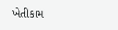ખેતીકામ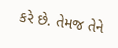કરે છે. તેમજ તેને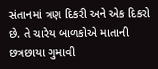સંતાનમાં ત્રણ દિકરી અને એક દિકરો છે. તે ચારેય બાળકોએ માતાની છત્રછાયા ગુમાવી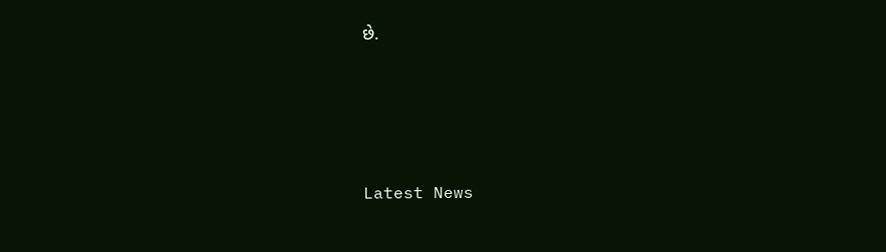છે.






Latest News